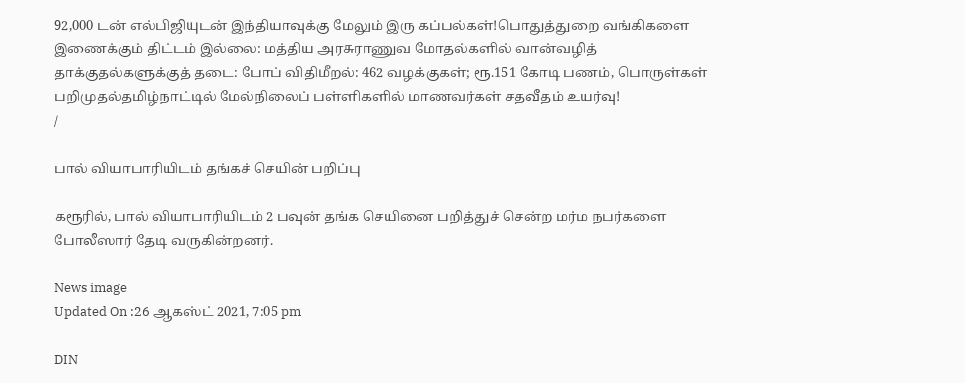92,000 டன் எல்பிஜியுடன் இந்தியாவுக்கு மேலும் இரு கப்பல்கள்!பொதுத்துறை வங்கிகளை இணைக்கும் திட்டம் இல்லை: மத்திய அரசுராணுவ மோதல்களில் வான்வழித் தாக்குதல்களுக்குத் தடை: போப் விதிமீறல்: 462 வழக்குகள்; ரூ.151 கோடி பணம், பொருள்கள் பறிமுதல்தமிழ்நாட்டில் மேல்நிலைப் பள்ளிகளில் மாணவர்கள் சதவீதம் உயர்வு!
/

பால் வியாபாரியிடம் தங்கச் செயின் பறிப்பு

கரூரில், பால் வியாபாரியிடம் 2 பவுன் தங்க செயினை பறித்துச் சென்ற மர்ம நபர்களை போலீஸார் தேடி வருகின்றனர்.

News image
Updated On :26 ஆகஸ்ட் 2021, 7:05 pm

DIN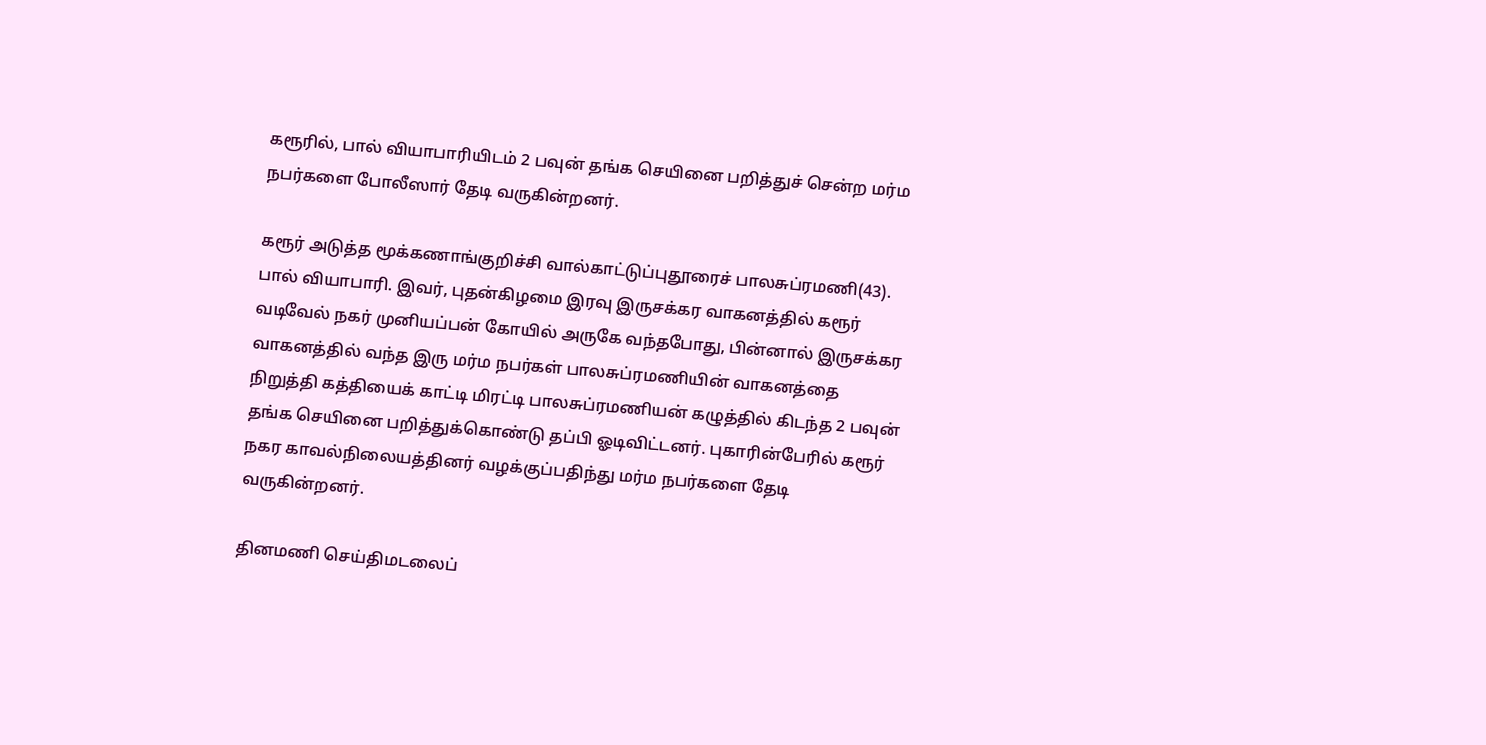கரூரில், பால் வியாபாரியிடம் 2 பவுன் தங்க செயினை பறித்துச் சென்ற மர்ம நபர்களை போலீஸார் தேடி வருகின்றனர்.

கரூர் அடுத்த மூக்கணாங்குறிச்சி வால்காட்டுப்புதூரைச் பாலசுப்ரமணி(43). பால் வியாபாரி. இவர், புதன்கிழமை இரவு இருசக்கர வாகனத்தில் கரூர் வடிவேல் நகர் முனியப்பன் கோயில் அருகே வந்தபோது, பின்னால் இருசக்கர வாகனத்தில் வந்த இரு மர்ம நபர்கள் பாலசுப்ரமணியின் வாகனத்தை நிறுத்தி கத்தியைக் காட்டி மிரட்டி பாலசுப்ரமணியன் கழுத்தில் கிடந்த 2 பவுன் தங்க செயினை பறித்துக்கொண்டு தப்பி ஓடிவிட்டனர். புகாரின்பேரில் கரூர் நகர காவல்நிலையத்தினர் வழக்குப்பதிந்து மர்ம நபர்களை தேடி வருகின்றனர்.

தினமணி செய்திமடலைப்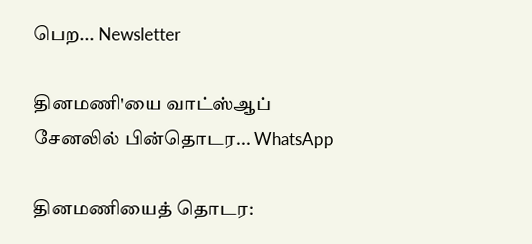பெற... Newsletter

தினமணி'யை வாட்ஸ்ஆப் சேனலில் பின்தொடர... WhatsApp

தினமணியைத் தொடர: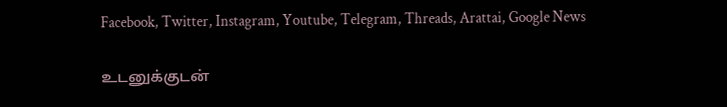Facebook, Twitter, Instagram, Youtube, Telegram, Threads, Arattai, Google News

உடனுக்குடன்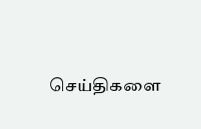செய்திகளை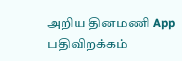அறிய தினமணி App பதிவிறக்கம்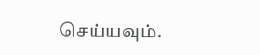செய்யவும்.